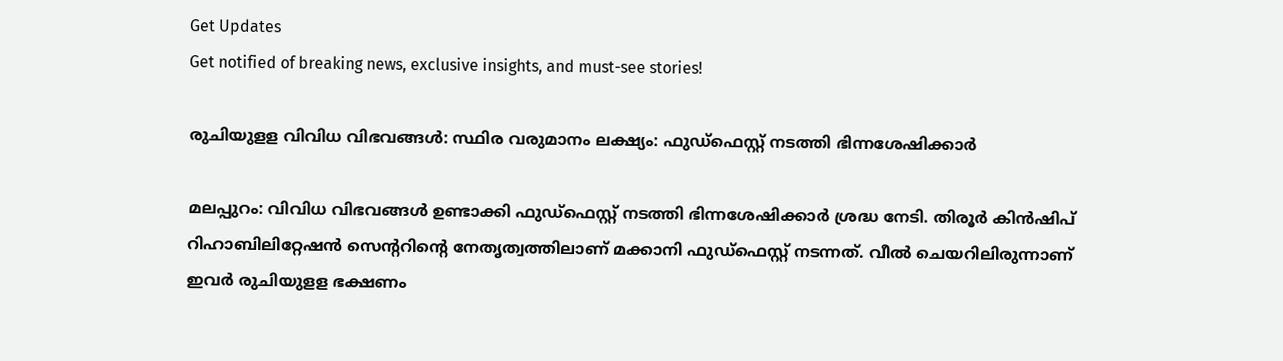Get Updates
Get notified of breaking news, exclusive insights, and must-see stories!

രുചിയുളള വിവിധ വിഭവങ്ങൾ: സ്ഥിര വരുമാനം ലക്ഷ്യം: ഫുഡ്ഫെസ്റ്റ് നടത്തി ഭിന്നശേഷിക്കാർ

മലപ്പുറം: വിവിധ വിഭവങ്ങൾ ഉണ്ടാക്കി ഫുഡ്ഫെസ്റ്റ് നടത്തി ഭിന്നശേഷിക്കാർ ശ്രദ്ധ നേടി. തിരൂർ കിൻഷിപ് റിഹാബിലിറ്റേഷൻ സെന്ററിന്റെ നേതൃത്വത്തിലാണ് മക്കാനി ഫുഡ്ഫെസ്റ്റ് നടന്നത്. വീൽ ചെയറിലിരുന്നാണ് ഇവർ രുചിയുളള ഭക്ഷണം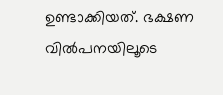ഉണ്ടാക്കിയത്. ഭക്ഷണ വിൽപനയിലൂടെ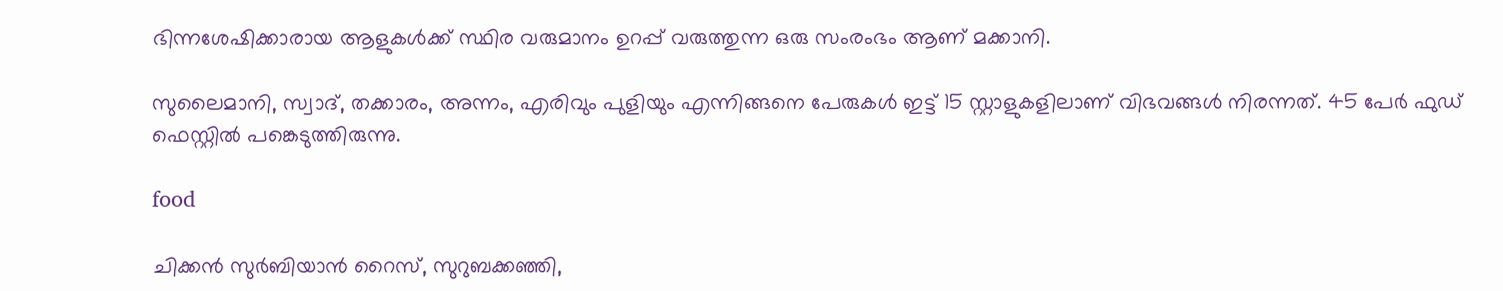ഭിന്നശേഷിക്കാരായ ആളുകൾക്ക് സ്ഥിര വരുമാനം ഉറപ്പ് വരുത്തുന്ന ഒരു സംരംഭം ആണ് മക്കാനി.

സുലൈമാനി, സ്വാദ്, തക്കാരം, അന്നം, എരിവും പുളിയും എന്നിങ്ങനെ പേരുകൾ ഇട്ട് 15 സ്റ്റാളുകളിലാണ് വിഭവങ്ങൾ നിരന്നത്. 45 പേർ ഫുഡ് ഫെസ്റ്റിൽ പങ്കെടുത്തിരുന്നു.

food

ചിക്കൻ സുർബിയാൻ റൈസ്, സുറുബക്കഞ്ഞി,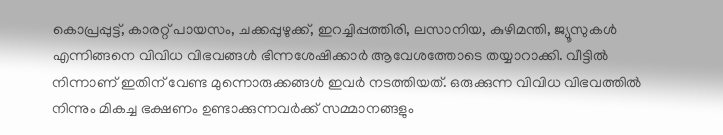കൊപ്രപ്പുട്ട്, കാരറ്റ് പായസം, ചക്കപ്പുഴുക്ക്, ഇറച്ചിപ്പത്തിരി, ലസാനിയ, കുഴിമന്തി, ജ്യൂസുകൾ എന്നിങ്ങനെ വിവിധ വിഭവങ്ങൾ ഭിന്നശേഷിക്കാർ ആവേശത്തോടെ തയ്യാറാക്കി. വീട്ടിൽ നിന്നാണ് ഇതിന് വേണ്ട മുന്നൊരുക്കങ്ങൾ ഇവർ നടത്തിയത്. ഒരുക്കുന്ന വിവിധ വിഭവത്തിൽ നിന്നും മികച്ച ഭക്ഷണം ഉണ്ടാക്കുന്നവർക്ക് സമ്മാനങ്ങളും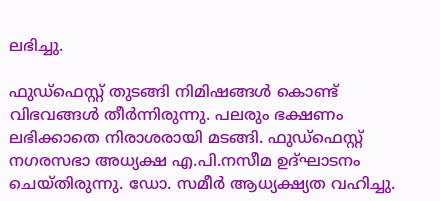ലഭിച്ചു.

ഫുഡ്ഫെസ്റ്റ് തുടങ്ങി നിമിഷങ്ങൾ കൊണ്ട് വിഭവങ്ങൾ തീർന്നിരുന്നു. പലരും ഭക്ഷണം ലഭിക്കാതെ നിരാശരായി മടങ്ങി. ഫുഡ്ഫെസ്റ്റ് നഗരസഭാ അധ്യക്ഷ എ.പി.നസീമ ഉദ്ഘാടനം ചെയ്തിരുന്നു. ഡോ. സമീർ ആധ്യക്ഷ്യത വഹിച്ചു.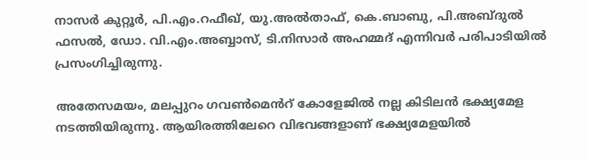നാസർ കുറ്റൂർ, പി.എം.റഫീഖ്, യു.അൽതാഫ്, കെ.ബാബു, പി.അബ്ദുൽ ഫസൽ, ഡോ. വി.എം.അബ്ബാസ്, ടി.നിസാർ അഹമ്മദ് എന്നിവർ പരിപാടിയിൽ പ്രസംഗിച്ചിരുന്നു.

അതേസമയം, മലപ്പുറം ഗവൺമെൻറ് കോളേജിൽ നല്ല കിടിലൻ ഭക്ഷ്യമേള നടത്തിയിരുന്നു. ആയിരത്തിലേറെ വിഭവങ്ങളാണ് ഭക്ഷ്യമേളയിൽ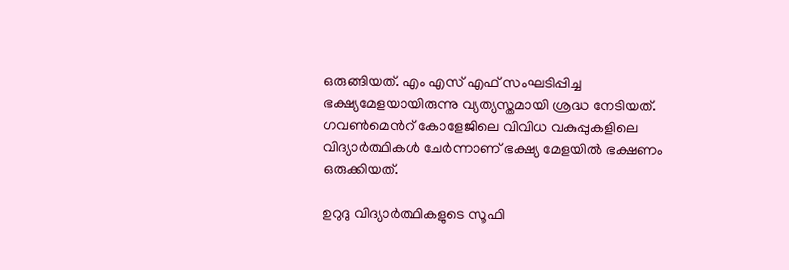ഒരുങ്ങിയത്. എം എസ് എഫ് സംഘടിപ്പിച്ച ഭക്ഷ്യമേളയായിരുന്നു വ്യത്യസ്തമായി ശ്രദ്ധ നേടിയത്. ഗവൺമെൻറ് കോളേജിലെ വിവിധ വകുപ്പുകളിലെ വിദ്യാർത്ഥികൾ ചേർന്നാണ് ഭക്ഷ്യ മേളയിൽ ഭക്ഷണം ഒരുക്കിയത്.

ഉറുദു വിദ്യാർത്ഥികളുടെ സൂഫി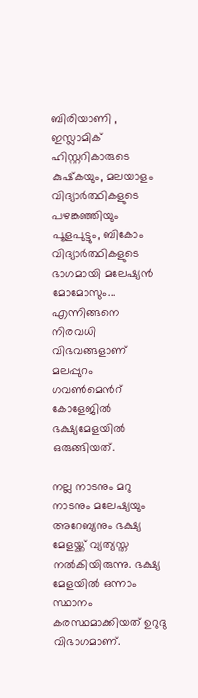ബിരിയാണി , ഇസ്ലാമിക് ഹിസ്റ്ററികാരുടെ കുഷ്‌കയും, മലയാളം വിദ്യാർത്ഥികളുടെ പഴങ്കഞ്ഞിയും പൂളപുട്ടും, ബികോം വിദ്യാർത്ഥികളുടെ ഭാഗമായി മലേഷ്യൻ മോമോസും... എന്നിങ്ങനെ നിരവധി വിഭവങ്ങളാണ് മലപ്പുറം ഗവൺമെൻറ് കോളേജിൽ ഭക്ഷ്യമേളയിൽ ഒരുങ്ങിയത്.

നല്ല നാടനും മറു നാടനും മലേഷ്യയും അറേബ്യനും ഭക്ഷ്യ മേളയ്ക്ക് വ്യത്യസ്ത നൽകിയിരുന്നു. ഭക്ഷ്യ മേളയിൽ ഒന്നാം സ്ഥാനം കരസ്ഥമാക്കിയത് ഉറുദു വിഭാഗമാണ്.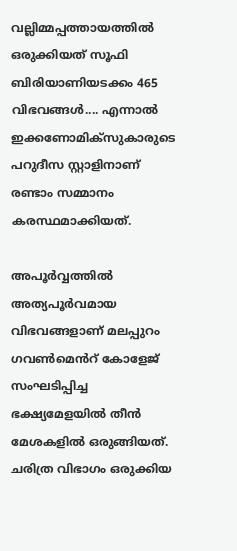വല്ലിമ്മപ്പത്തായത്തിൽ ഒരുക്കിയത് സൂഫി ബിരിയാണിയടക്കം 465 വിഭവങ്ങൾ.... എന്നാൽ ഇക്കണോമിക്സുകാരുടെ പറുദീസ സ്റ്റാളിനാണ് രണ്ടാം സമ്മാനം കരസ്ഥമാക്കിയത്.

അപൂർവ്വത്തിൽ അത്യപൂർവമായ വിഭവങ്ങളാണ് മലപ്പുറം ഗവൺമെൻറ് കോളേജ് സംഘടിപ്പിച്ച ഭക്ഷ്യമേളയിൽ തീൻ മേശകളിൽ ഒരുങ്ങിയത്. ചരിത്ര വിഭാഗം ഒരുക്കിയ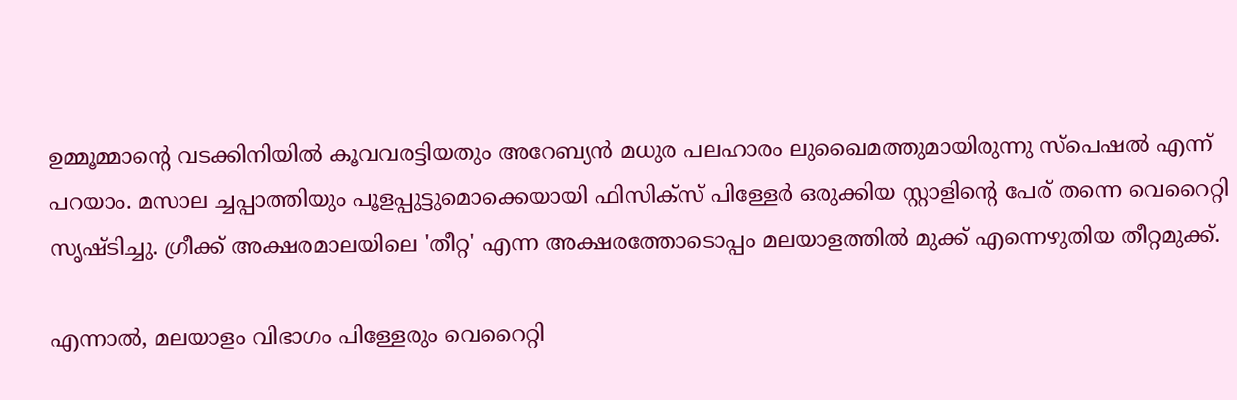ഉമ്മൂമ്മാന്റെ വടക്കിനിയിൽ കൂവവരട്ടിയതും അറേബ്യൻ മധുര പലഹാരം ലുഖൈമത്തുമായിരുന്നു സ്പെഷൽ എന്ന് പറയാം. മസാല ച്ചപ്പാത്തിയും പൂളപ്പുട്ടുമൊക്കെയായി ഫിസിക്സ് പിള്ളേർ ഒരുക്കിയ സ്റ്റാളിന്റെ പേര് തന്നെ വെറൈറ്റി സൃഷ്ടിച്ചു. ഗ്രീക്ക് അക്ഷരമാലയിലെ 'തീറ്റ' എന്ന അക്ഷരത്തോടൊപ്പം മലയാളത്തിൽ മുക്ക് എന്നെഴുതിയ തീറ്റമുക്ക്.

എന്നാൽ, മലയാളം വിഭാഗം പിള്ളേരും വെറൈറ്റി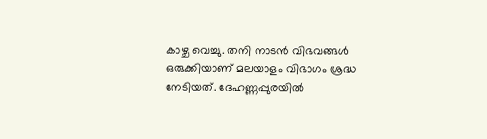കാഴ്ച വെച്ചു. തനി നാടൻ വിഭവങ്ങൾ ഒരുക്കിയാണ് മലയാളം വിഭാഗം ശ്രദ്ധ നേടിയത്. ദേഹണ്ണപ്പുരയിൽ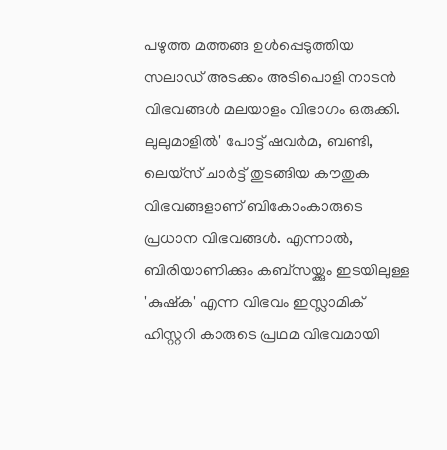പഴുത്ത മത്തങ്ങ ഉൾപ്പെടുത്തിയ സലാഡ് അടക്കം അടിപൊളി നാടൻ വിഭവങ്ങൾ മലയാളം വിഭാഗം ഒരുക്കി. ലുലുമാളിൽ' പോട്ട് ഷവർമ, ബണ്ടി, ലെയ്സ് ചാർട്ട് തുടങ്ങിയ കൗതുക വിഭവങ്ങളാണ് ബികോംകാരുടെ പ്രധാന വിഭവങ്ങൾ. എന്നാൽ, ബിരിയാണിക്കും കബ്സയ്ക്കും ഇടയിലുള്ള 'കുഷ്ക' എന്ന വിഭവം ഇസ്ലാമിക് ഹിസ്റ്ററി കാരുടെ പ്രഥമ വിഭവമായി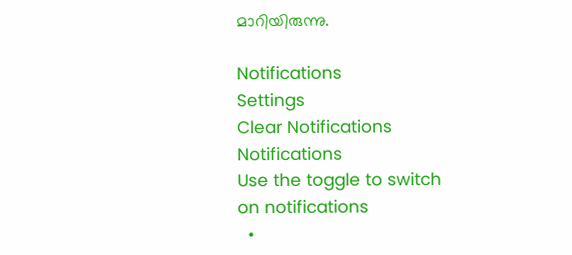മാറിയിരുന്നു.

Notifications
Settings
Clear Notifications
Notifications
Use the toggle to switch on notifications
  •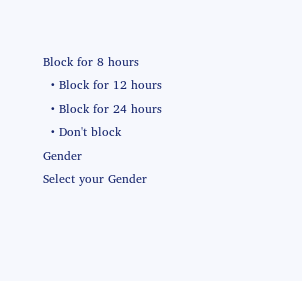Block for 8 hours
  • Block for 12 hours
  • Block for 24 hours
  • Don't block
Gender
Select your Gender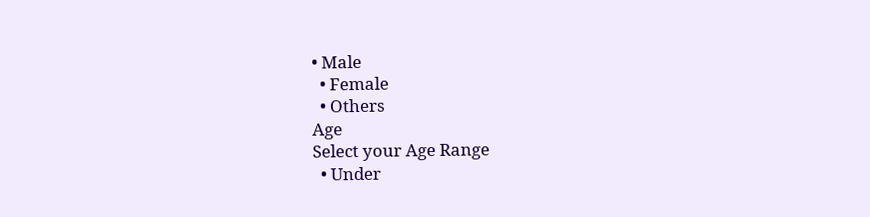• Male
  • Female
  • Others
Age
Select your Age Range
  • Under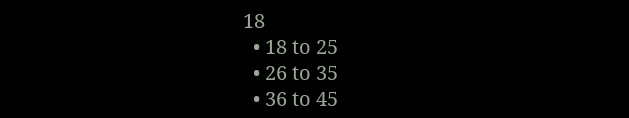18
  • 18 to 25
  • 26 to 35
  • 36 to 45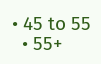• 45 to 55
  • 55+